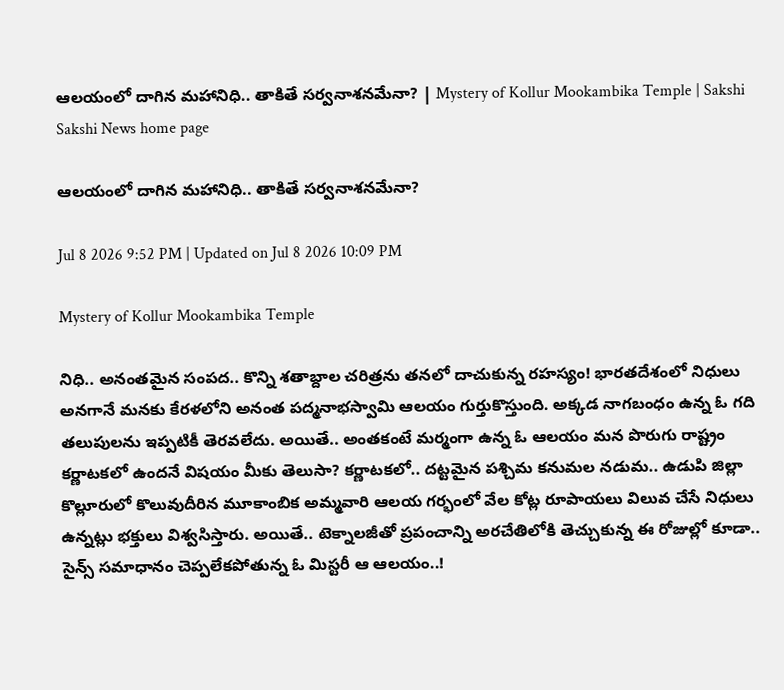ఆలయంలో దాగిన మహానిధి.. తాకితే సర్వనాశనమేనా? | Mystery of Kollur Mookambika Temple | Sakshi
Sakshi News home page

ఆలయంలో దాగిన మహానిధి.. తాకితే సర్వనాశనమేనా?

Jul 8 2026 9:52 PM | Updated on Jul 8 2026 10:09 PM

Mystery of Kollur Mookambika Temple

నిధి.. అనంతమైన సంపద.. కొన్ని శతాబ్దాల చరిత్రను తనలో దాచుకున్న రహస్యం! భారతదేశంలో నిధులు అనగానే మనకు కేరళలోని అనంత పద్మనాభస్వామి ఆలయం గుర్తుకొస్తుంది. అక్కడ నాగబంధం ఉన్న ఓ గది తలుపులను ఇప్పటికీ తెరవలేదు. అయితే.. అంతకంటే మర్మంగా ఉన్న ఓ ఆలయం మన పొరుగు రాష్ట్రం కర్ణాటకలో ఉందనే విషయం మీకు తెలుసా? కర్ణాటకలో.. దట్టమైన పశ్చిమ కనుమల నడుమ.. ఉడుపి జిల్లా కొల్లూరులో కొలువుదీరిన మూకాంబిక అమ్మవారి ఆలయ గర్భంలో వేల కోట్ల రూపాయలు విలువ చేసే నిధులు ఉన్నట్లు భక్తులు విశ్వసిస్తారు. అయితే.. టెక్నాలజీతో ప్రపంచాన్ని అరచేతిలోకి తెచ్చుకున్న ఈ రోజుల్లో కూడా.. సైన్స్ సమాధానం చెప్పలేకపోతున్న ఓ మిస్టరీ ఆ ఆలయం..!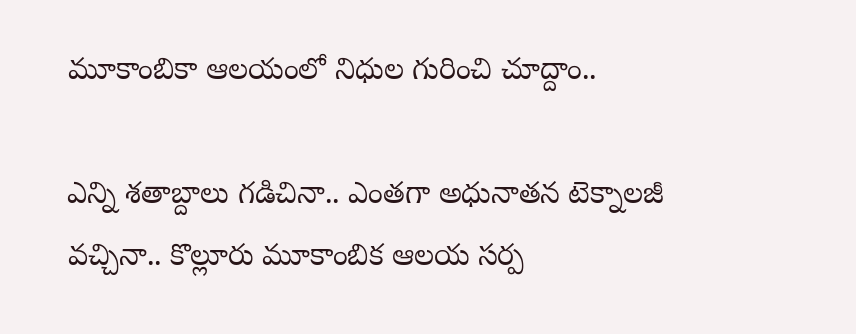మూకాంబికా ఆలయంలో నిధుల గురించి చూద్దాం..

ఎన్ని శతాబ్దాలు గడిచినా.. ఎంతగా అధునాతన టెక్నాలజీ వచ్చినా.. కొల్లూరు మూకాంబిక ఆలయ సర్ప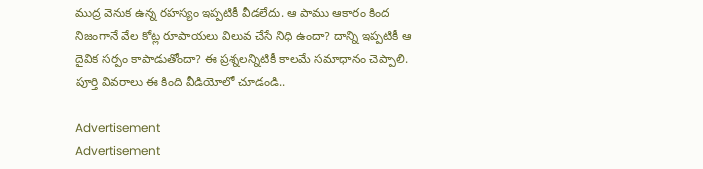ముద్ర వెనుక ఉన్న రహస్యం ఇప్పటికీ వీడలేదు. ఆ పాము ఆకారం కింద నిజంగానే వేల కోట్ల రూపాయలు విలువ చేసే నిధి ఉందా? దాన్ని ఇప్పటికీ ఆ దైవిక సర్పం కాపాడుతోందా? ఈ ప్రశ్నలన్నిటికీ కాలమే సమాధానం చెప్పాలి. పూర్తి వివరాలు ఈ కింది వీడియోలో చూడండి..

Advertisement
Advertisement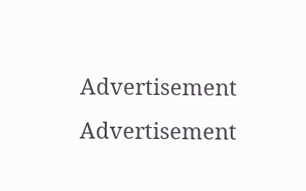Advertisement
Advertisement